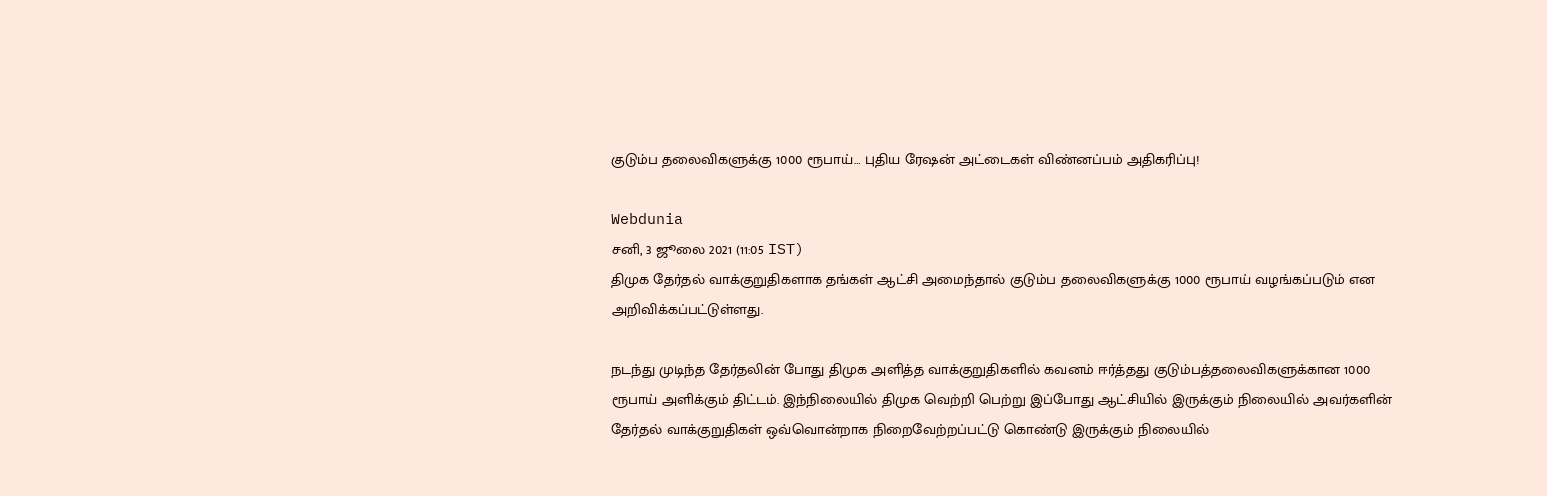குடும்ப தலைவிகளுக்கு 1000 ரூபாய்… புதிய ரேஷன் அட்டைகள் விண்னப்பம் அதிகரிப்பு!

Webdunia
சனி, 3 ஜூலை 2021 (11:05 IST)
திமுக தேர்தல் வாக்குறுதிகளாக தங்கள் ஆட்சி அமைந்தால் குடும்ப தலைவிகளுக்கு 1000 ரூபாய் வழங்கப்படும் என அறிவிக்கப்பட்டுள்ளது.

நடந்து முடிந்த தேர்தலின் போது திமுக அளித்த வாக்குறுதிகளில் கவனம் ஈர்த்தது குடும்பத்தலைவிகளுக்கான 1000 ரூபாய் அளிக்கும் திட்டம். இந்நிலையில் திமுக வெற்றி பெற்று இப்போது ஆட்சியில் இருக்கும் நிலையில் அவர்களின் தேர்தல் வாக்குறுதிகள் ஒவ்வொன்றாக நிறைவேற்றப்பட்டு கொண்டு இருக்கும் நிலையில்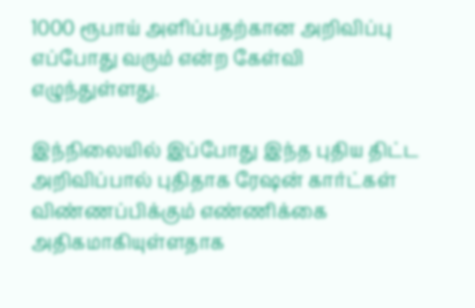1000 ரூபாய் அளிப்பதற்கான அறிவிப்பு எப்போது வரும் என்ற கேள்வி எழுந்துள்ளது.

இந்நிலையில் இப்போது இந்த புதிய திட்ட அறிவிப்பால் புதிதாக ரேஷன் கார்ட்கள் விண்ணப்பிக்கும் எண்ணிக்கை அதிகமாகியுள்ளதாக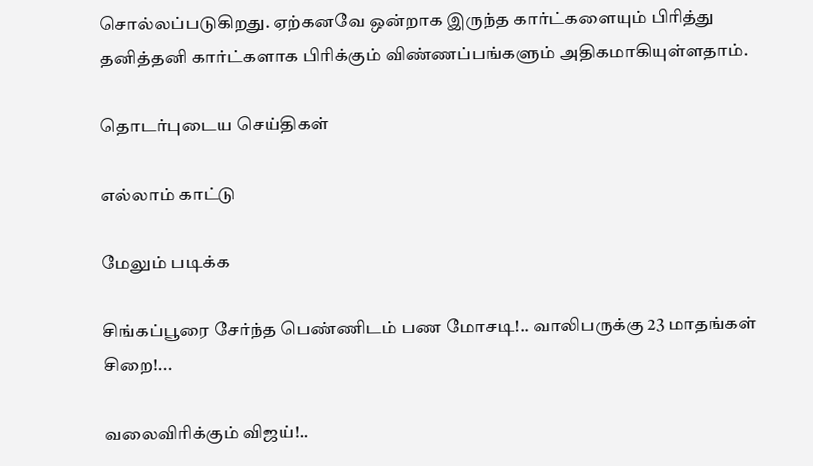சொல்லப்படுகிறது. ஏற்கனவே ஒன்றாக இருந்த கார்ட்களையும் பிரித்து தனித்தனி கார்ட்களாக பிரிக்கும் விண்ணப்பங்களும் அதிகமாகியுள்ளதாம்.

தொடர்புடைய செய்திகள்

எல்லாம் காட்டு

மேலும் படிக்க

சிங்கப்பூரை சேர்ந்த பெண்ணிடம் பண மோசடி!.. வாலிபருக்கு 23 மாதங்கள் சிறை!...

வலைவிரிக்கும் விஜய்!..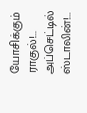யோசிக்கும் ராகுல்!... அப்செட்டில் ஸ்டாலின்!...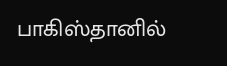பாகிஸ்தானில்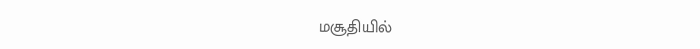மசூதியில்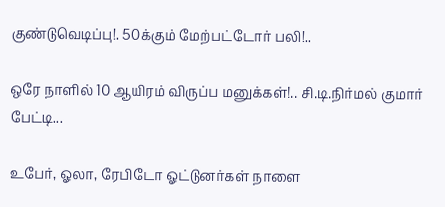குண்டுவெடிப்பு!. 50க்கும் மேற்பட்டோர் பலி!..

ஒரே நாளில் 10 ஆயிரம் விருப்ப மனுக்கள்!.. சி.டி.நிர்மல் குமார் பேட்டி...

உபேர், ஓலா, ரேபிடோ ஓட்டுனர்கள் நாளை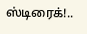ஸ்டிரைக்!..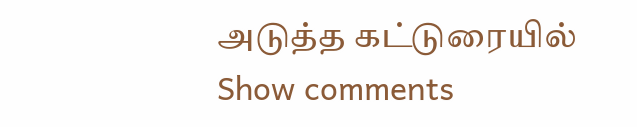அடுத்த கட்டுரையில்
Show comments